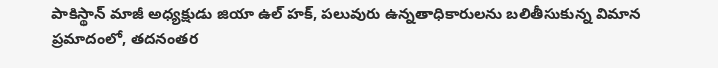పాకిస్థాన్ మాజీ అధ్యక్షుడు జియా ఉల్ హక్, పలువురు ఉన్నతాధికారులను బలితీసుకున్న విమాన ప్రమాదంలో, తదనంతర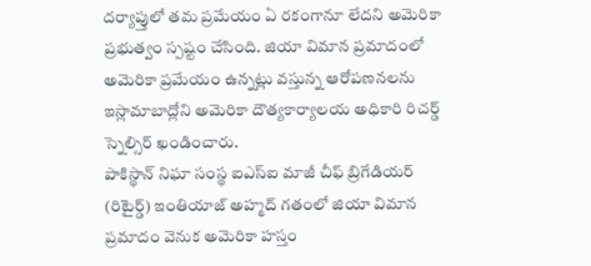దర్యాప్తులో తమ ప్రమేయం ఏ రకంగానూ లేదని అమెరికా ప్రభుత్వం స్పష్టం చేసింది. జియా విమాన ప్రమాదంలో అమెరికా ప్రమేయం ఉన్నట్లు వస్తున్న ఆరోపణనలను ఇస్లామాబాద్లోని అమెరికా దౌత్యకార్యాలయ అధికారి రిచర్డ్ స్నెల్సిర్ ఖండించారు.
పాకిస్థాన్ నిఘా సంస్థ ఐఎస్ఐ మాజీ చీఫ్ బ్రిగేడియర్ (రిటైర్డ్) ఇంతియాజ్ అహ్మద్ గతంలో జియా విమాన ప్రమాదం వెనుక అమెరికా హస్తం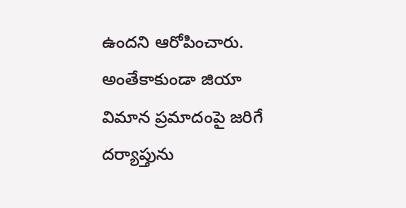ఉందని ఆరోపించారు. అంతేకాకుండా జియా విమాన ప్రమాదంపై జరిగే దర్యాప్తును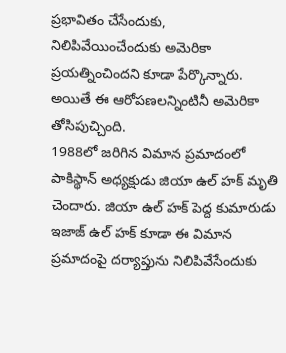ప్రభావితం చేసేందుకు, నిలిపివేయించేందుకు అమెరికా ప్రయత్నించిందని కూడా పేర్కొన్నారు. అయితే ఈ ఆరోపణలన్నింటినీ అమెరికా తోసిపుచ్చింది.
1988లో జరిగిన విమాన ప్రమాదంలో పాకిస్థాన్ అధ్యక్షుడు జియా ఉల్ హక్ మృతి చెందారు. జియా ఉల్ హక్ పెద్ద కుమారుడు ఇజాజ్ ఉల్ హక్ కూడా ఈ విమాన ప్రమాదంపై దర్యాప్తును నిలిపివేసేందుకు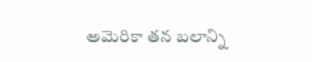అమెరికా తన బలాన్ని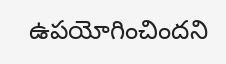ఉపయోగించిందని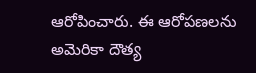ఆరోపించారు. ఈ ఆరోపణలను అమెరికా దౌత్య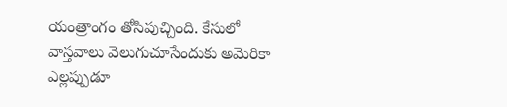యంత్రాంగం తోసిపుచ్చింది. కేసులో వాస్తవాలు వెలుగుచూసేందుకు అమెరికా ఎల్లప్పుడూ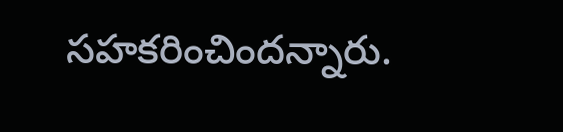సహకరించిందన్నారు.